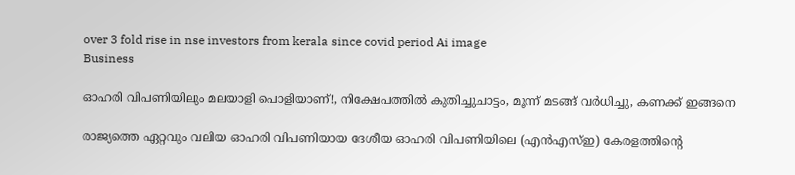over 3 fold rise in nse investors from kerala since covid period Ai image
Business

ഓഹരി വിപണിയിലും മലയാളി പൊളിയാണ്!, നിക്ഷേപത്തില്‍ കുതിച്ചുചാട്ടം, മൂന്ന് മടങ്ങ് വര്‍ധിച്ചു, കണക്ക് ഇങ്ങനെ

രാജ്യത്തെ ഏറ്റവും വലിയ ഓഹരി വിപണിയായ ദേശീയ ഓഹരി വിപണിയിലെ (എന്‍എസ്ഇ) കേരളത്തിന്റെ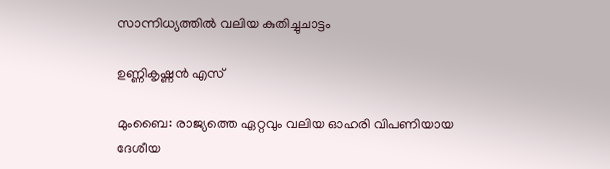സാന്നിധ്യത്തില്‍ വലിയ കുതിച്ചുചാട്ടം

ഉണ്ണികൃഷ്ണന്‍ എസ്‌

മുംബൈ: രാജ്യത്തെ ഏറ്റവും വലിയ ഓഹരി വിപണിയായ ദേശീയ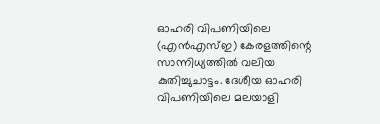ഓഹരി വിപണിയിലെ (എന്‍എസ്ഇ) കേരളത്തിന്റെ സാന്നിധ്യത്തില്‍ വലിയ കുതിച്ചുചാട്ടം. ദേശീയ ഓഹരി വിപണിയിലെ മലയാളി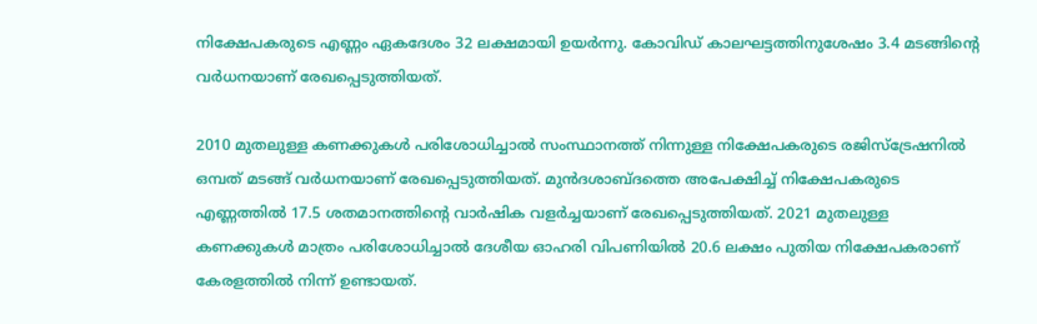നിക്ഷേപകരുടെ എണ്ണം ഏകദേശം 32 ലക്ഷമായി ഉയര്‍ന്നു. കോവിഡ് കാലഘട്ടത്തിനുശേഷം 3.4 മടങ്ങിന്റെ വര്‍ധനയാണ് രേഖപ്പെടുത്തിയത്.

2010 മുതലുള്ള കണക്കുകള്‍ പരിശോധിച്ചാല്‍ സംസ്ഥാനത്ത് നിന്നുള്ള നിക്ഷേപകരുടെ രജിസ്‌ട്രേഷനില്‍ ഒമ്പത് മടങ്ങ് വര്‍ധനയാണ് രേഖപ്പെടുത്തിയത്. മുന്‍ദശാബ്ദത്തെ അപേക്ഷിച്ച് നിക്ഷേപകരുടെ എണ്ണത്തില്‍ 17.5 ശതമാനത്തിന്റെ വാര്‍ഷിക വളര്‍ച്ചയാണ് രേഖപ്പെടുത്തിയത്. 2021 മുതലുള്ള കണക്കുകള്‍ മാത്രം പരിശോധിച്ചാല്‍ ദേശീയ ഓഹരി വിപണിയില്‍ 20.6 ലക്ഷം പുതിയ നിക്ഷേപകരാണ് കേരളത്തില്‍ നിന്ന് ഉണ്ടായത്.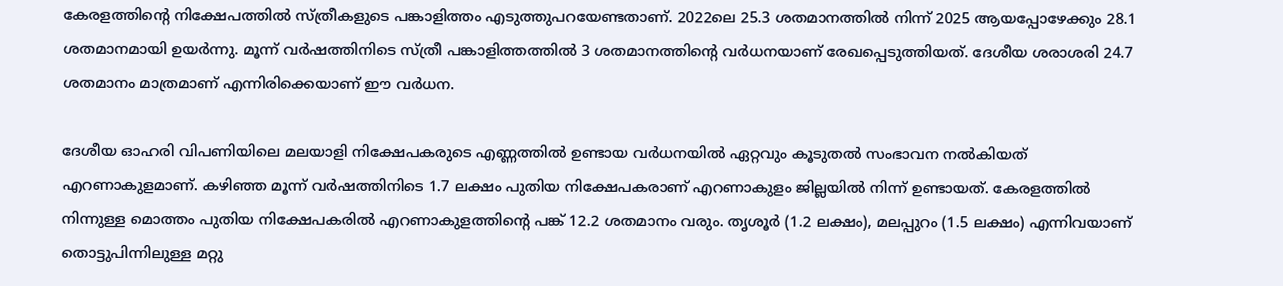കേരളത്തിന്റെ നിക്ഷേപത്തില്‍ സ്ത്രീകളുടെ പങ്കാളിത്തം എടുത്തുപറയേണ്ടതാണ്. 2022ലെ 25.3 ശതമാനത്തില്‍ നിന്ന് 2025 ആയപ്പോഴേക്കും 28.1 ശതമാനമായി ഉയര്‍ന്നു. മൂന്ന് വര്‍ഷത്തിനിടെ സ്ത്രീ പങ്കാളിത്തത്തില്‍ 3 ശതമാനത്തിന്റെ വര്‍ധനയാണ് രേഖപ്പെടുത്തിയത്. ദേശീയ ശരാശരി 24.7 ശതമാനം മാത്രമാണ് എന്നിരിക്കെയാണ് ഈ വര്‍ധന.

ദേശീയ ഓഹരി വിപണിയിലെ മലയാളി നിക്ഷേപകരുടെ എണ്ണത്തില്‍ ഉണ്ടായ വര്‍ധനയില്‍ ഏറ്റവും കൂടുതല്‍ സംഭാവന നല്‍കിയത് എറണാകുളമാണ്. കഴിഞ്ഞ മൂന്ന് വര്‍ഷത്തിനിടെ 1.7 ലക്ഷം പുതിയ നിക്ഷേപകരാണ് എറണാകുളം ജില്ലയില്‍ നിന്ന് ഉണ്ടായത്. കേരളത്തില്‍ നിന്നുള്ള മൊത്തം പുതിയ നിക്ഷേപകരില്‍ എറണാകുളത്തിന്റെ പങ്ക് 12.2 ശതമാനം വരും. തൃശൂര്‍ (1.2 ലക്ഷം), മലപ്പുറം (1.5 ലക്ഷം) എന്നിവയാണ് തൊട്ടുപിന്നിലുള്ള മറ്റു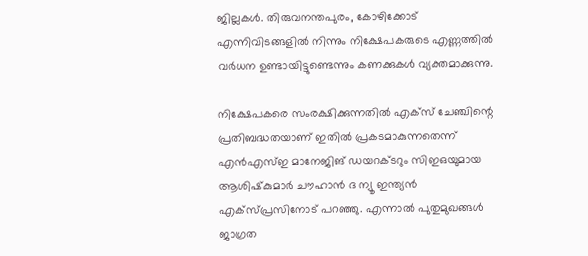ജില്ലകള്‍. തിരുവനന്തപുരം, കോഴിക്കോട് എന്നിവിടങ്ങളില്‍ നിന്നും നിക്ഷേപകരുടെ എണ്ണത്തില്‍ വര്‍ധന ഉണ്ടായിട്ടുണ്ടെന്നും കണക്കുകള്‍ വ്യക്തമാക്കുന്നു.

നിക്ഷേപകരെ സംരക്ഷിക്കുന്നതില്‍ എക്‌സ് ചേഞ്ചിന്റെ പ്രതിബദ്ധതയാണ് ഇതില്‍ പ്രകടമാകുന്നതെന്ന് എന്‍എസ്ഇ മാനേജിങ് ഡയറക്ടറും സിഇഒയുമായ ആശിഷ്‌കുമാര്‍ ചൗഹാന്‍ ദ ന്യൂ ഇന്ത്യൻ എക്സ്പ്രസിനോട് പറഞ്ഞു. എന്നാല്‍ പുതുമുഖങ്ങള്‍ ജാഗ്രത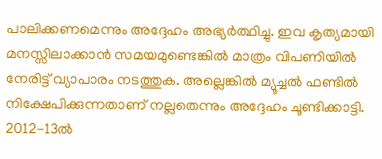പാലിക്കണമെന്നും അദ്ദേഹം അഭ്യര്‍ത്ഥിച്ചു. ഇവ കൃത്യമായി മനസ്സിലാക്കാന്‍ സമയമുണ്ടെങ്കില്‍ മാത്രം വിപണിയില്‍ നേരിട്ട് വ്യാപാരം നടത്തുക. അല്ലെങ്കില്‍ മ്യൂച്ചല്‍ ഫണ്ടില്‍ നിക്ഷേപിക്കുന്നതാണ് നല്ലതെന്നും അദ്ദേഹം ചൂണ്ടിക്കാട്ടി. 2012-13ല്‍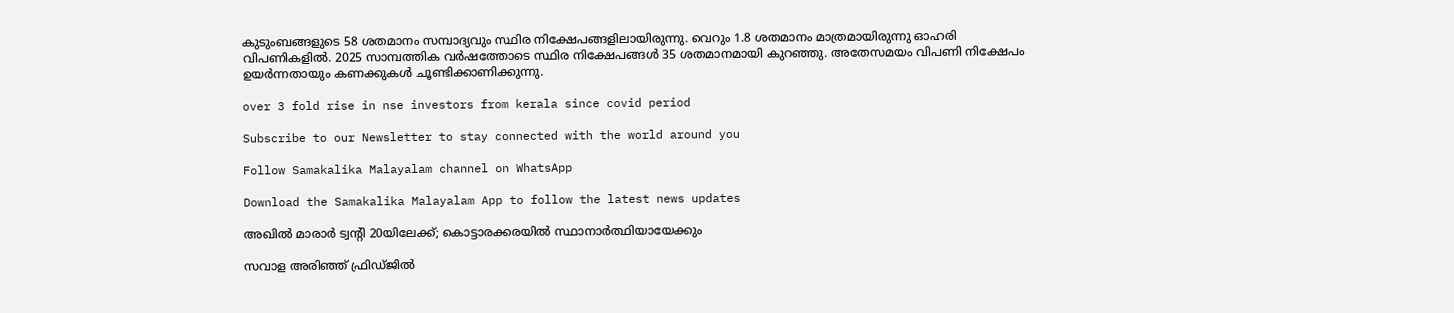കുടുംബങ്ങളുടെ 58 ശതമാനം സമ്പാദ്യവും സ്ഥിര നിക്ഷേപങ്ങളിലായിരുന്നു. വെറും 1.8 ശതമാനം മാത്രമായിരുന്നു ഓഹരി വിപണികളില്‍. 2025 സാമ്പത്തിക വര്‍ഷത്തോടെ സ്ഥിര നിക്ഷേപങ്ങള്‍ 35 ശതമാനമായി കുറഞ്ഞു. അതേസമയം വിപണി നിക്ഷേപം ഉയര്‍ന്നതായും കണക്കുകള്‍ ചൂണ്ടിക്കാണിക്കുന്നു.

over 3 fold rise in nse investors from kerala since covid period

Subscribe to our Newsletter to stay connected with the world around you

Follow Samakalika Malayalam channel on WhatsApp

Download the Samakalika Malayalam App to follow the latest news updates

അഖില്‍ മാരാര്‍ ട്വന്റി 20യിലേക്ക്; കൊട്ടാരക്കരയില്‍ സ്ഥാനാര്‍ത്ഥിയായേക്കും

സവാള അരിഞ്ഞ് ഫ്രിഡ്ജിൽ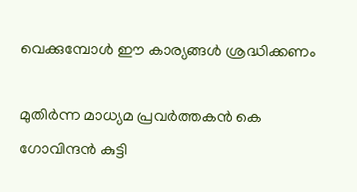വെക്കുമ്പോൾ ഈ കാര്യങ്ങൾ ശ്രദ്ധിക്കണം

മുതിര്‍ന്ന മാധ്യമ പ്രവര്‍ത്തകന്‍ കെ ഗോവിന്ദന്‍ കുട്ടി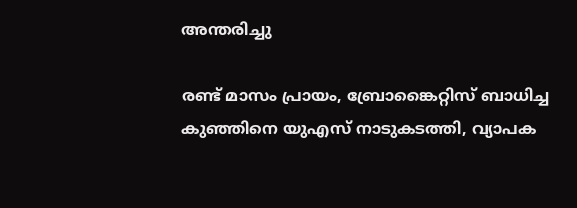അന്തരിച്ചു

രണ്ട് മാസം പ്രായം, ബ്രോങ്കൈറ്റിസ് ബാധിച്ച കുഞ്ഞിനെ യുഎസ് നാടുകടത്തി, വ്യാപക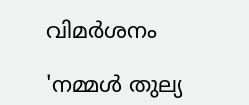വിമര്‍ശനം

'നമ്മള്‍ തുല്യ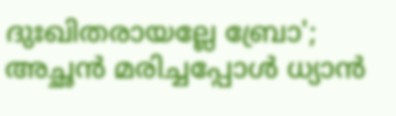ദുഃഖിതരായല്ലേ ബ്രോ'; അച്ഛന്‍ മരിച്ചപ്പോള്‍ ധ്യാന്‍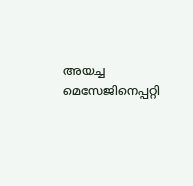അയച്ച മെസേജിനെപ്പറ്റി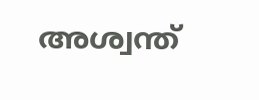അശ്വന്ത്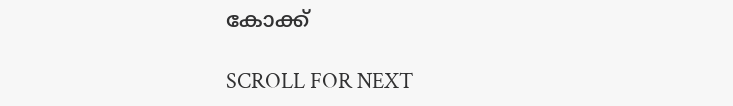കോക്ക്

SCROLL FOR NEXT